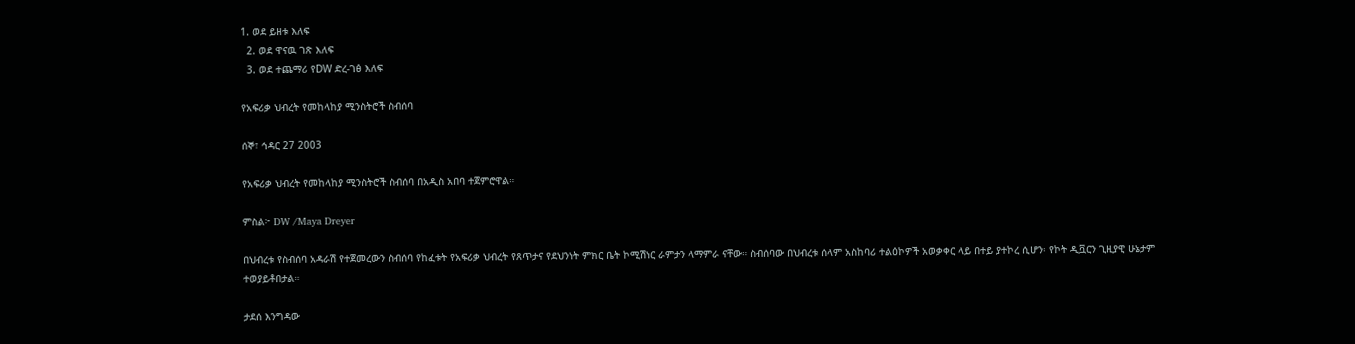1. ወደ ይዘቱ እለፍ
  2. ወደ ዋናዉ ገጽ እለፍ
  3. ወደ ተጨማሪ የDW ድረ-ገፅ እለፍ

የአፍሪቃ ህብረት የመከላከያ ሚንስትሮች ስብሰባ

ሰኞ፣ ኅዳር 27 2003

የአፍሪቃ ህብረት የመከላከያ ሚንስትሮች ስብሰባ በአዲስ አበባ ተጀምሮዋል።

ምስል፦ DW /Maya Dreyer

በህብረቱ የስብሰባ አዳራሽ የተጀመረውን ስብሰባ የከፈቱት የአፍሪቃ ህብረት የጸጥታና የደህንነት ምክር ቤት ኮሚሽነር ራምታን ላማምራ ናቸው። ስብሰባው በህብረቱ ሰላም አስከባሪ ተልዕኮዎች አወቃቀር ላይ በተይ ያተኮረ ሲሆን፡ የኮት ዲቯርን ጊዚያዊ ሁኔታም ተወያይቶበታል።

ታደሰ እንግዳው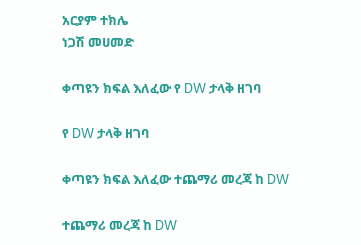አርያም ተክሌ
ነጋሽ መሀመድ

ቀጣዩን ክፍል እለፈው የ DW ታላቅ ዘገባ

የ DW ታላቅ ዘገባ

ቀጣዩን ክፍል እለፈው ተጨማሪ መረጃ ከ DW

ተጨማሪ መረጃ ከ DW